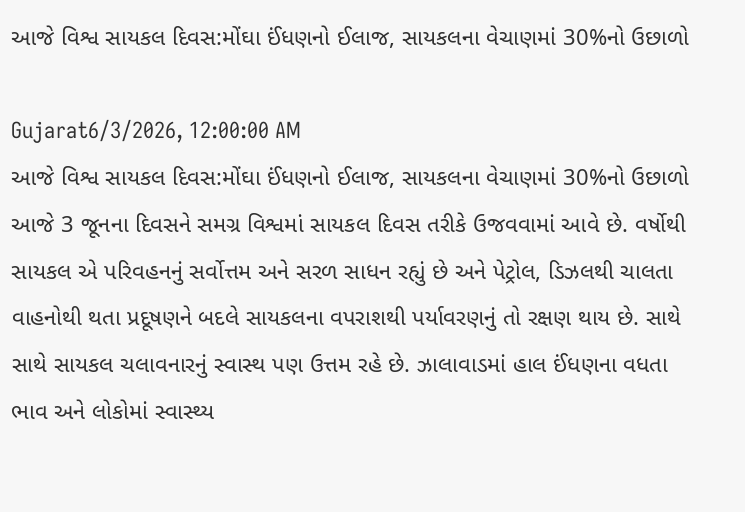આજે વિશ્વ સાયકલ દિવસ:મોંઘા ઈંધણનો ઈલાજ, સાયકલના વેચાણમાં 30%નો ઉછાળો

Gujarat6/3/2026, 12:00:00 AM
આજે વિશ્વ સાયકલ દિવસ:મોંઘા ઈંધણનો ઈલાજ, સાયકલના વેચાણમાં 30%નો ઉછાળો
આજે 3 જૂનના દિવસને સમગ્ર વિશ્વમાં સાયકલ દિવસ તરીકે ઉજવવામાં આવે છે. વર્ષોથી સાયકલ એ પરિવહનનું સર્વોત્તમ અને સરળ સાધન રહ્યું છે અને પેટ્રોલ, ડિઝલથી ચાલતા વાહનોથી થતા પ્રદૂષણને બદલે સાયકલના વપરાશથી પર્યાવરણનું તો રક્ષણ થાય છે. સાથે સાથે સાયકલ ચલાવનારનું સ્વાસ્થ પણ ઉત્તમ રહે છે. ઝાલાવાડમાં હાલ ઈંધણના વધતા ભાવ અને લોકોમાં સ્વાસ્થ્ય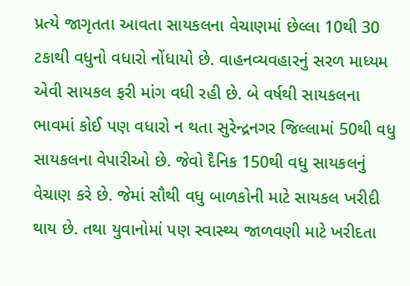પ્રત્યે જાગૃતતા આવતા સાયકલના વેચાણમાં છેલ્લા 10થી 30 ટકાથી વધુનો વધારો નોંધાયો છે. વાહનવ્યવહારનું સરળ માધ્યમ એવી સાયકલ ફરી માંગ વધી રહી છે. બે વર્ષથી સાયકલના ભાવમાં કોઈ પણ વધારો ન થતા સુરેન્દ્રનગર જિલ્લામાં 50થી વધુ સાયકલના વેપારીઓ છે. જેવો દૈનિક 150થી વધુ સાયકલનું વેચાણ કરે છે. જેમાં સૌથી વધુ બાળકોની માટે સાયકલ ખરીદી થાય છે. તથા યુવાનોમાં પણ સ્વાસ્થ્ય જાળવણી માટે ખરીદતા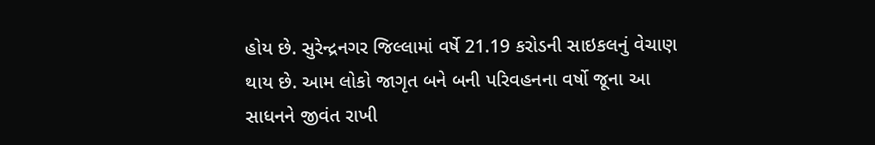હોય છે. સુરેન્દ્રનગર જિલ્લામાં વર્ષે 21.19 કરોડની સાઇકલનું વેચાણ થાય છે. આમ લોકો જાગૃત બને બની પરિવહનના વર્ષો જૂના આ સાધનને જીવંત રાખી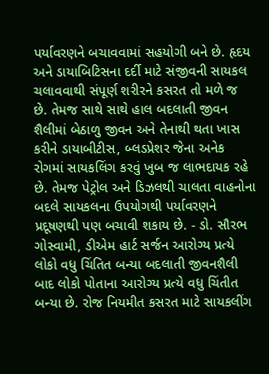પર્યાવરણને બચાવવામાં સહયોગી બને છે. હૃદય અને ડાયાબિટિસના દર્દી માટે સંજીવની સાયકલ ચલાવવાથી સંપૂર્ણ શરીરને કસરત તો મળે જ છે. તેમજ સાથે સાથે હાલ બદલાતી જીવન શૈલીમાં બેઠાળુ જીવન અને તેનાથી થતા ખાસ કરીને ડાયાબીટીસ, બ્લડપ્રેશર જેના અનેક રોગમાં સાયકલિંગ કરવું ખુબ જ લાભદાયક રહે છે. તેમજ પેટ્રોલ અને ડિઝલથી ચાલતા વાહનોના બદલે સાયકલના ઉપયોગથી પર્યાવરણને પ્રદૂષણથી પણ બચાવી શકાય છે. - ડો. સૌરભ ગોસ્વામી, ડીએમ હાર્ટ સર્જન આરોગ્ય પ્રત્યે લોકો વધુ ચિંતિત બન્યા બદલાતી જીવનશૈલી બાદ લોકો પોતાના આરોગ્ય પ્રત્યે વધુ ચિંતીત બન્યા છે. રોજ નિયમીત કસરત માટે સાયકલીંગ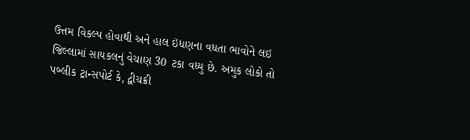ઉત્તમ વિકલ્પ હોવાથી અને હાલ ઇંધણના વધતા ભાવોને લઇ જિલ્લામાં સાયકલનું વેચાણ 30 ટકા વધ્યુ છે. અમુક લોકો તો પબ્લીક ટ્રાન્સપોર્ટ કે, દ્વીચક્રી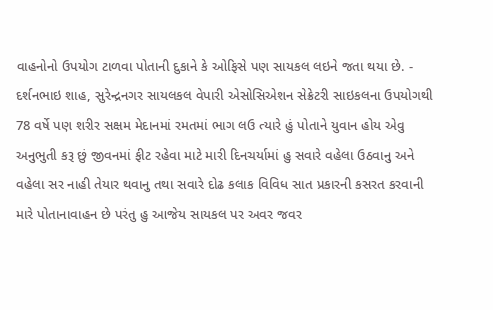વાહનોનો ઉપયોગ ટાળવા પોતાની દુકાને કે ઓફિસે પણ સાયકલ લઇને જતા થયા છે. - દર્શનભાઇ શાહ, સુરેન્દ્રનગર સાયલકલ વેપારી એસોસિએશન સેક્રેટરી સાઇકલના ઉપયોગથી 78 વર્ષે પણ શરીર સક્ષમ મેદાનમાં રમતમાં ભાગ લઉ ત્યારે હું પોતાને યુવાન હોય એવુ અનુભુતી કરૂ છું જીવનમાં ફીટ રહેવા માટે મારી દિનચર્યામાં હુ સવારે વહેલા ઉઠવાનુ અને વહેલા સર નાહી તેયાર થવાનુ તથા સવારે દોઢ કલાક વિવિધ સાત પ્રકારની કસરત કરવાની મારે પોતાનાવાહન છે પરંતુ હુ આજેય સાયકલ પર અવર જવર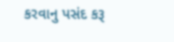કરવાનુ પસંદ કરૂ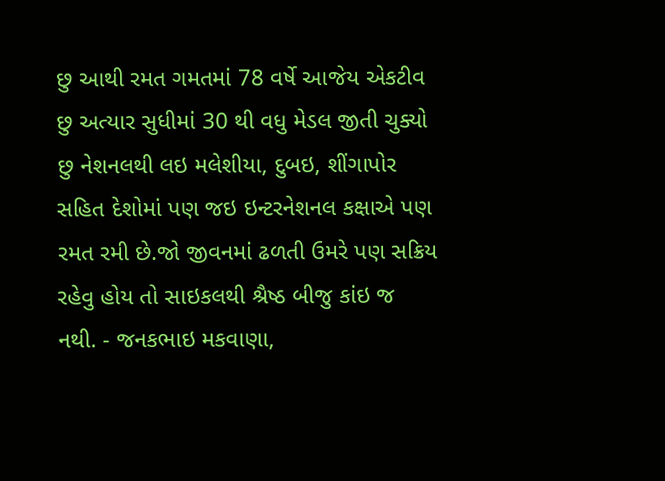છુ આથી રમત ગમતમાં 78 વર્ષે આજેય એકટીવ છુ અત્યાર સુધીમાં 30 થી વધુ મેડલ જીતી ચુક્યો છુ નેશનલથી લઇ મલેશીયા, દુબઇ, શીંગાપોર સહિત દેશોમાં પણ જઇ ઇન્ટરનેશનલ કક્ષાએ પણ રમત રમી છે.જો જીવનમાં ઢળતી ઉમરે પણ સક્રિય રહેવુ હોય તો સાઇકલથી શ્રૈષ્ઠ બીજુ કાંઇ જ નથી. - જનકભાઇ મકવાણા,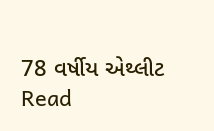78 વર્ષીય એથ્લીટ
Read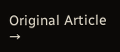Original Article →